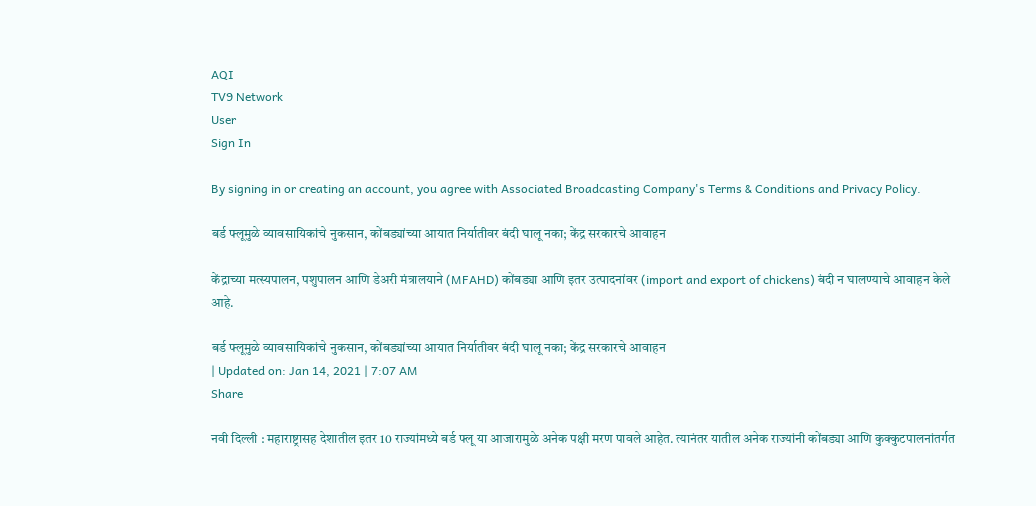AQI
TV9 Network
User
Sign In

By signing in or creating an account, you agree with Associated Broadcasting Company's Terms & Conditions and Privacy Policy.

बर्ड फ्लूमुळे व्यावसायिकांचे नुकसान, कोंबड्यांच्या आयात निर्यातीवर बंदी घालू नका; केंद्र सरकारचे आवाहन

केंद्राच्या मत्स्यपालन, पशुपालन आणि डेअरी मंत्रालयाने (MFAHD) कोंबड्या आणि इतर उत्पादनांवर (import and export of chickens) बंदी न घालण्याचे आवाहन केले आहे.

बर्ड फ्लूमुळे व्यावसायिकांचे नुकसान, कोंबड्यांच्या आयात निर्यातीवर बंदी घालू नका; केंद्र सरकारचे आवाहन
| Updated on: Jan 14, 2021 | 7:07 AM
Share

नवी दिल्ली : महाराष्ट्रासह देशातील इतर 10 राज्यांमध्ये बर्ड फ्लू या आजारामुळे अनेक पक्षी मरण पावले आहेत. त्यानंतर यातील अनेक राज्यांनी कोंबड्या आणि कुक्कुटपालनांतर्गत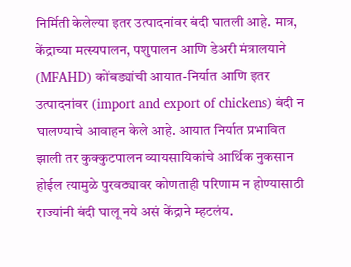निर्मिती केलेल्या इतर उत्पादनांवर बंदी घातली आहे. मात्र, केंद्राच्या मत्स्यपालन, पशुपालन आणि डेअरी मंत्रालयाने (MFAHD) कोंबड्यांची आयात-निर्यात आणि इतर उत्पादनांवर (import and export of chickens) बंदी न घालण्याचे आवाहन केले आहे. आयात निर्यात प्रभावित झाली तर कुक्कुटपालन व्यायसायिकांचे आर्थिक नुकसान होईल त्यामुळे पुरवठ्यावर कोणताही परिणाम न होण्यासाठी राज्यांनी बंदी घालू नये असं केंद्राने म्हटलंय.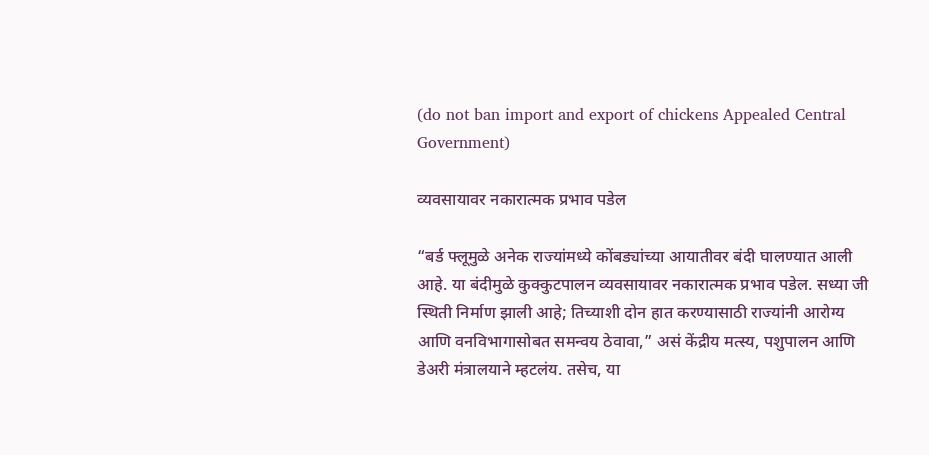(do not ban import and export of chickens Appealed Central Government)

व्यवसायावर नकारात्मक प्रभाव पडेल

“बर्ड फ्लूमुळे अनेक राज्यांमध्ये कोंबड्यांच्या आयातीवर बंदी घालण्यात आली आहे. या बंदीमुळे कुक्कुटपालन व्यवसायावर नकारात्मक प्रभाव पडेल. सध्या जी स्थिती निर्माण झाली आहे; तिच्याशी दोन हात करण्यासाठी राज्यांनी आरोग्य आणि वनविभागासोबत समन्वय ठेवावा,” असं केंद्रीय मत्स्य, पशुपालन आणि डेअरी मंत्रालयाने म्हटलंय. तसेच, या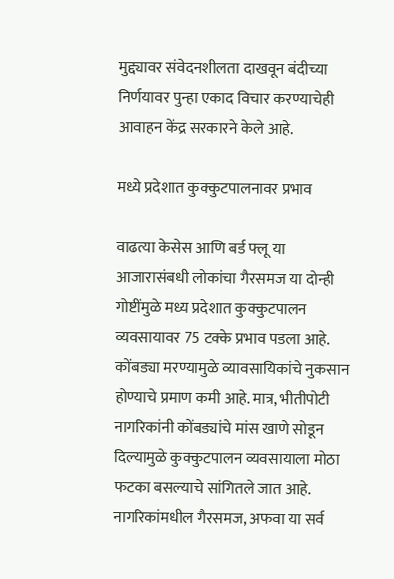मुद्द्यावर संवेदनशीलता दाखवून बंदीच्या निर्णयावर पुन्हा एकाद विचार करण्याचेही आवाहन केंद्र सरकारने केले आहे.

मध्ये प्रदेशात कुक्कुटपालनावर प्रभाव

वाढत्या केसेस आणि बर्ड फ्लू या आजारासंबधी लोकांचा गैरसमज या दोन्ही गोष्टींमुळे मध्य प्रदेशात कुक्कुटपालन व्यवसायावर 75 टक्के प्रभाव पडला आहे. कोंबड्या मरण्यामुळे व्यावसायिकांचे नुकसान होण्याचे प्रमाण कमी आहे. मात्र, भीतीपोटी नागरिकांनी कोंबड्यांचे मांस खाणे सोडून दिल्यामुळे कुक्कुटपालन व्यवसायाला मोठा फटका बसल्याचे सांगितले जात आहे. नागरिकांमधील गैरसमज, अफवा या सर्व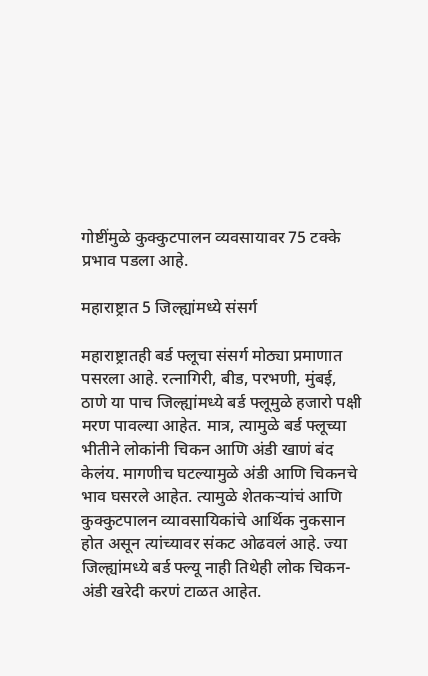गोष्टींमुळे कुक्कुटपालन व्यवसायावर 75 टक्के प्रभाव पडला आहे.

महाराष्ट्रात 5 जिल्ह्यांमध्ये संसर्ग

महाराष्ट्रातही बर्ड फ्लूचा संसर्ग मोठ्या प्रमाणात पसरला आहे. रत्नागिरी, बीड, परभणी, मुंबई, ठाणे या पाच जिल्ह्यांमध्ये बर्ड फ्लूमुळे हजारो पक्षी मरण पावल्या आहेत. मात्र, त्यामुळे बर्ड फ्लूच्या भीतीने लोकांनी चिकन आणि अंडी खाणं बंद केलंय. मागणीच घटल्यामुळे अंडी आणि चिकनचे भाव घसरले आहेत. त्यामुळे शेतकऱ्यांचं आणि कुक्कुटपालन व्यावसायिकांचे आर्थिक नुकसान होत असून त्यांच्यावर संकट ओढवलं आहे. ज्या जिल्ह्यांमध्ये बर्ड फ्ल्यू नाही तिथेही लोक चिकन-अंडी खरेदी करणं टाळत आहेत.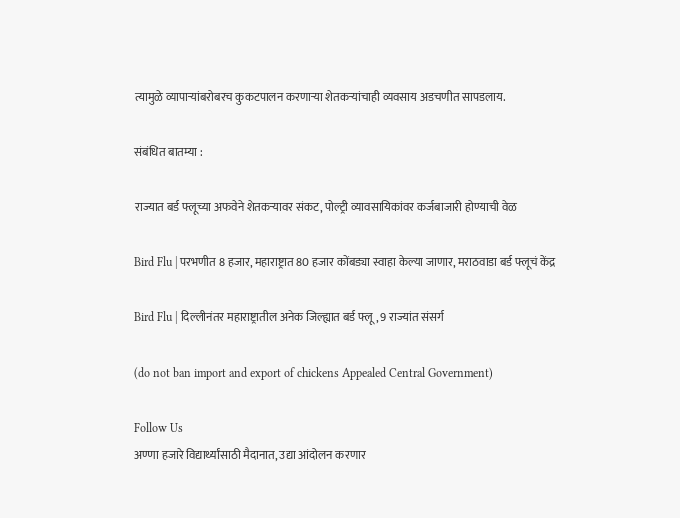त्यामुळे व्यापाऱ्यांबरोबरच कुकटपालन करणाऱ्या शेतकऱ्यांचाही व्यवसाय अडचणीत सापडलाय.

संबंधित बातम्या :

राज्यात बर्ड फ्लूच्या अफवेने शेतकऱ्यावर संकट, पोल्ट्री व्यावसायिकांवर कर्जबाजारी होण्याची वेळ

Bird Flu | परभणीत 8 हजार, महाराष्ट्रात 80 हजार कोंबड्या स्वाहा केल्या जाणार, मराठवाडा बर्ड फ्लूचं केंद्र

Bird Flu | दिल्लीनंतर महाराष्ट्रातील अनेक जिल्ह्यात बर्ड फ्लू, 9 राज्यांत संसर्ग

(do not ban import and export of chickens Appealed Central Government)

Follow Us
अण्णा हजारे विद्यार्थ्यांसाठी मैदानात, उद्या आंदोलन करणार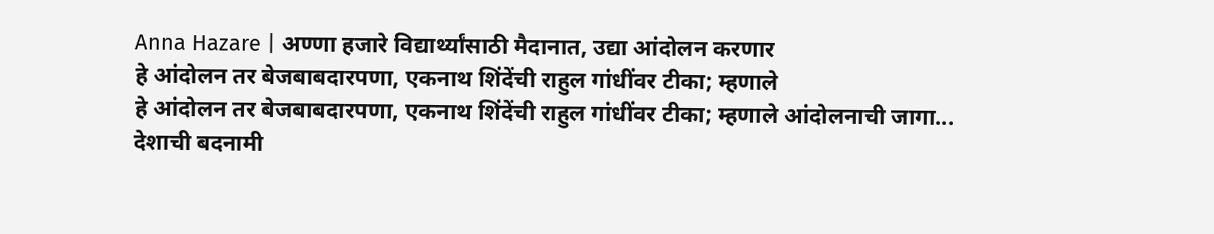Anna Hazare | अण्णा हजारे विद्यार्थ्यांसाठी मैदानात, उद्या आंदोलन करणार
हे आंदोलन तर बेजबाबदारपणा, एकनाथ शिंदेंची राहुल गांधींवर टीका; म्हणाले
हे आंदोलन तर बेजबाबदारपणा, एकनाथ शिंदेंची राहुल गांधींवर टीका; म्हणाले आंदोलनाची जागा...
देशाची बदनामी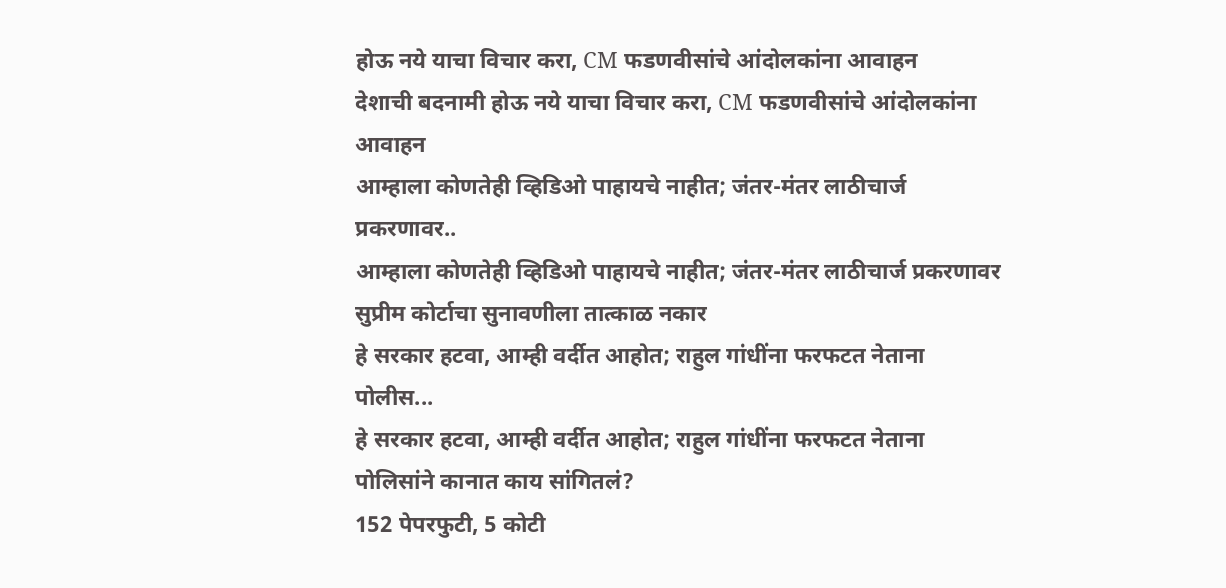होऊ नये याचा विचार करा, CM फडणवीसांचे आंदोलकांना आवाहन
देशाची बदनामी होऊ नये याचा विचार करा, CM फडणवीसांचे आंदोलकांना आवाहन
आम्हाला कोणतेही व्हिडिओ पाहायचे नाहीत; जंतर-मंतर लाठीचार्ज प्रकरणावर..
आम्हाला कोणतेही व्हिडिओ पाहायचे नाहीत; जंतर-मंतर लाठीचार्ज प्रकरणावर सुप्रीम कोर्टाचा सुनावणीला तात्काळ नकार
हे सरकार हटवा, आम्ही वर्दीत आहोत; राहुल गांधींना फरफटत नेताना पोलीस...
हे सरकार हटवा, आम्ही वर्दीत आहोत; राहुल गांधींना फरफटत नेताना पोलिसांने कानात काय सांगितलं?
152 पेपरफुटी, 5 कोटी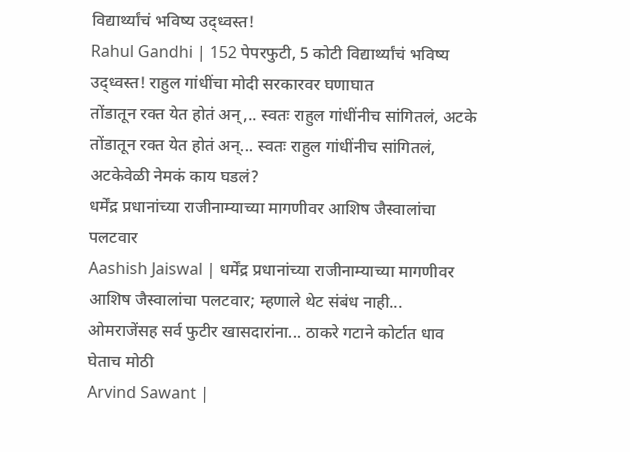विद्यार्थ्यांचं भविष्य उद्ध्वस्त!
Rahul Gandhi | 152 पेपरफुटी, 5 कोटी विद्यार्थ्यांचं भविष्य उद्ध्वस्त! राहुल गांधींचा मोदी सरकारवर घणाघात
तोंडातून रक्त येत होतं अन्,.. स्वतः राहुल गांधींनीच सांगितलं, अटके
तोंडातून रक्त येत होतं अन्... स्वतः राहुल गांधींनीच सांगितलं, अटकेवेळी नेमकं काय घडलं?
धर्मेंद्र प्रधानांच्या राजीनाम्याच्या मागणीवर आशिष जैस्वालांचा पलटवार
Aashish Jaiswal | धर्मेंद्र प्रधानांच्या राजीनाम्याच्या मागणीवर आशिष जैस्वालांचा पलटवार; म्हणाले थेट संबंध नाही...
ओमराजेंसह सर्व फुटीर खासदारांना... ठाकरे गटाने कोर्टात धाव घेताच मोठी
Arvind Sawant |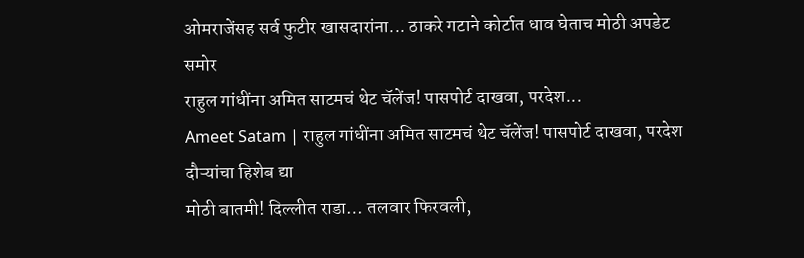ओमराजेंसह सर्व फुटीर खासदारांना... ठाकरे गटाने कोर्टात धाव घेताच मोठी अपडेट समोर
राहुल गांधींना अमित साटमचं थेट चॅलेंज! पासपोर्ट दाखवा, परदेश...
Ameet Satam | राहुल गांधींना अमित साटमचं थेट चॅलेंज! पासपोर्ट दाखवा, परदेश दौऱ्यांचा हिशेब द्या
मोठी बातमी! दिल्लीत राडा… तलवार फिरवली,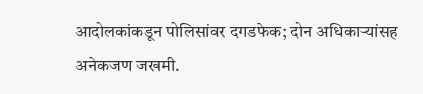आदोलकांकडून पोलिसांवर दगडफेक; दोन अधिकाऱ्यांसह अनेकजण जखमी.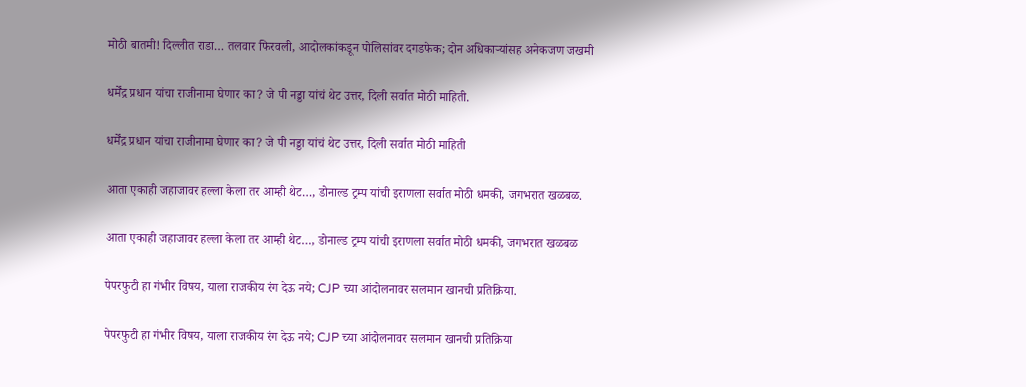मोठी बातमी! दिल्लीत राडा… तलवार फिरवली, आदोलकांकडून पोलिसांवर दगडफेक; दोन अधिकाऱ्यांसह अनेकजण जखमी

धर्मेंद्र प्रधान यांचा राजीनामा घेणार का? जे पी नड्डा यांचं थेट उत्तर, दिली सर्वात मोठी माहिती.

धर्मेंद्र प्रधान यांचा राजीनामा घेणार का? जे पी नड्डा यांचं थेट उत्तर, दिली सर्वात मोठी माहिती

आता एकाही जहाजावर हल्ला केला तर आम्ही थेट…, डोनाल्ड ट्रम्प यांची इराणला सर्वात मोठी धमकी, जगभरात खळबळ.

आता एकाही जहाजावर हल्ला केला तर आम्ही थेट…, डोनाल्ड ट्रम्प यांची इराणला सर्वात मोठी धमकी, जगभरात खळबळ

पेपरफुटी हा गंभीर विषय, याला राजकीय रंग देऊ नये; CJP च्या आंदोलनावर सलमान खानची प्रतिक्रिया.

पेपरफुटी हा गंभीर विषय, याला राजकीय रंग देऊ नये; CJP च्या आंदोलनावर सलमान खानची प्रतिक्रिया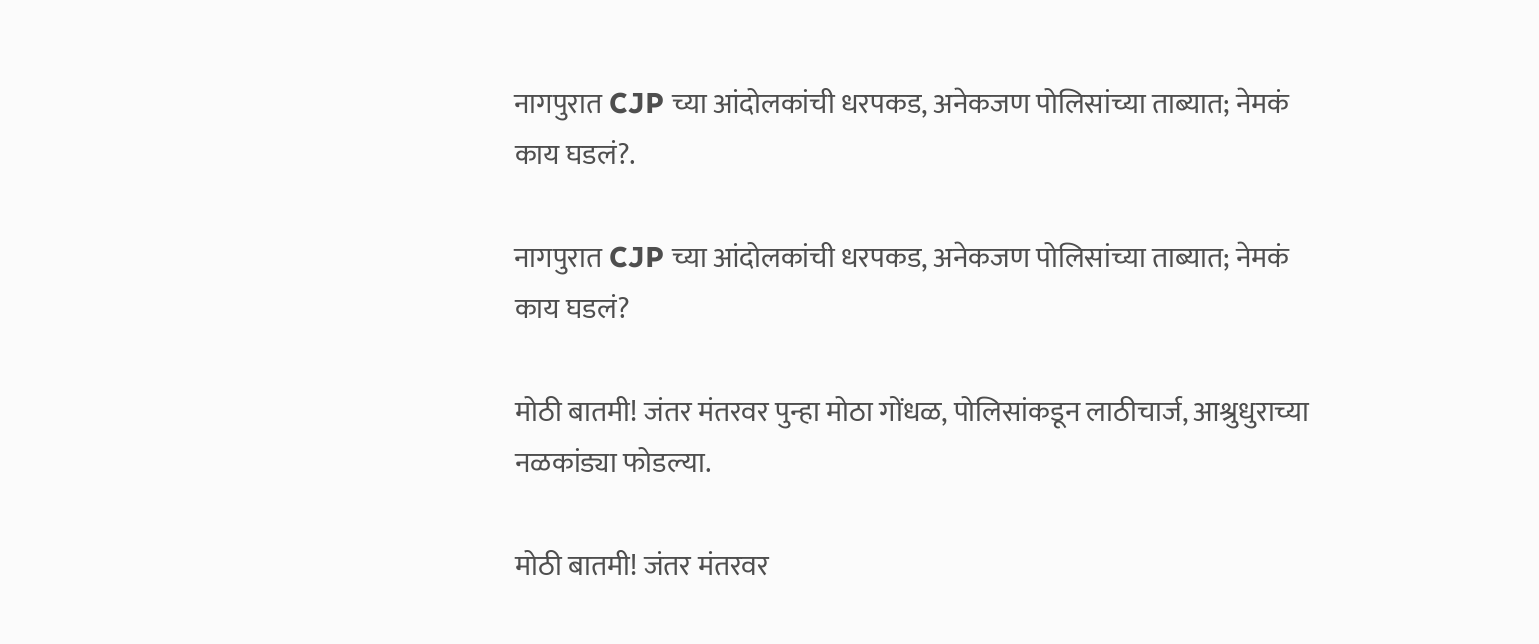नागपुरात CJP च्या आंदोलकांची धरपकड, अनेकजण पोलिसांच्या ताब्यात; नेमकं काय घडलं?.

नागपुरात CJP च्या आंदोलकांची धरपकड, अनेकजण पोलिसांच्या ताब्यात; नेमकं काय घडलं?

मोठी बातमी! जंतर मंतरवर पुन्हा मोठा गोंधळ, पोलिसांकडून लाठीचार्ज, आश्रुधुराच्या नळकांड्या फोडल्या.

मोठी बातमी! जंतर मंतरवर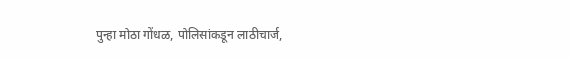पुन्हा मोठा गोंधळ, पोलिसांकडून लाठीचार्ज,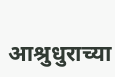आश्रुधुराच्या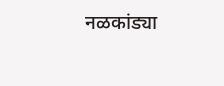नळकांड्या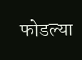फोडल्या